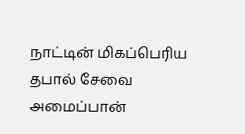நாட்டின் மிகப்பெரிய தபால் சேவை அமைப்பான்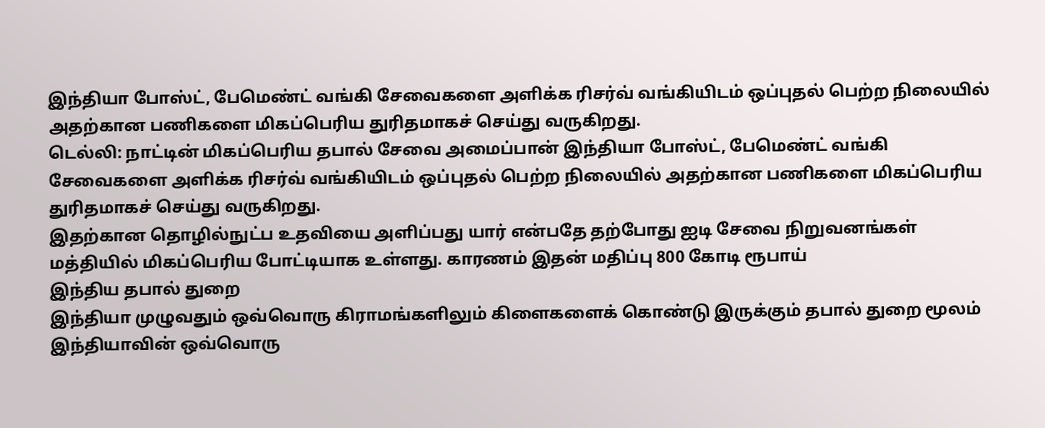இந்தியா போஸ்ட், பேமெண்ட் வங்கி சேவைகளை அளிக்க ரிசர்வ் வங்கியிடம் ஒப்புதல் பெற்ற நிலையில் அதற்கான பணிகளை மிகப்பெரிய துரிதமாகச் செய்து வருகிறது.
டெல்லி: நாட்டின் மிகப்பெரிய தபால் சேவை அமைப்பான் இந்தியா போஸ்ட், பேமெண்ட் வங்கி சேவைகளை அளிக்க ரிசர்வ் வங்கியிடம் ஒப்புதல் பெற்ற நிலையில் அதற்கான பணிகளை மிகப்பெரிய துரிதமாகச் செய்து வருகிறது.
இதற்கான தொழில்நுட்ப உதவியை அளிப்பது யார் என்பதே தற்போது ஐடி சேவை நிறுவனங்கள் மத்தியில் மிகப்பெரிய போட்டியாக உள்ளது. காரணம் இதன் மதிப்பு 800 கோடி ரூபாய்
இந்திய தபால் துறை
இந்தியா முழுவதும் ஒவ்வொரு கிராமங்களிலும் கிளைகளைக் கொண்டு இருக்கும் தபால் துறை மூலம் இந்தியாவின் ஒவ்வொரு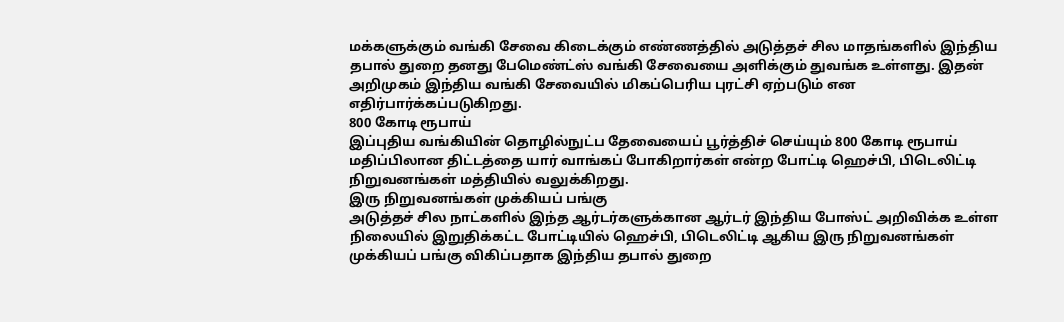மக்களுக்கும் வங்கி சேவை கிடைக்கும் எண்ணத்தில் அடுத்தச் சில மாதங்களில் இந்திய தபால் துறை தனது பேமெண்ட்ஸ் வங்கி சேவையை அளிக்கும் துவங்க உள்ளது. இதன் அறிமுகம் இந்திய வங்கி சேவையில் மிகப்பெரிய புரட்சி ஏற்படும் என எதிர்பார்க்கப்படுகிறது.
800 கோடி ரூபாய்
இப்புதிய வங்கியின் தொழில்நுட்ப தேவையைப் பூர்த்திச் செய்யும் 800 கோடி ரூபாய் மதிப்பிலான திட்டத்தை யார் வாங்கப் போகிறார்கள் என்ற போட்டி ஹெச்பி, பிடெலிட்டி நிறுவனங்கள் மத்தியில் வலுக்கிறது.
இரு நிறுவனங்கள் முக்கியப் பங்கு
அடுத்தச் சில நாட்களில் இந்த ஆர்டர்களுக்கான ஆர்டர் இந்திய போஸ்ட் அறிவிக்க உள்ள நிலையில் இறுதிக்கட்ட போட்டியில் ஹெச்பி, பிடெலிட்டி ஆகிய இரு நிறுவனங்கள் முக்கியப் பங்கு விகிப்பதாக இந்திய தபால் துறை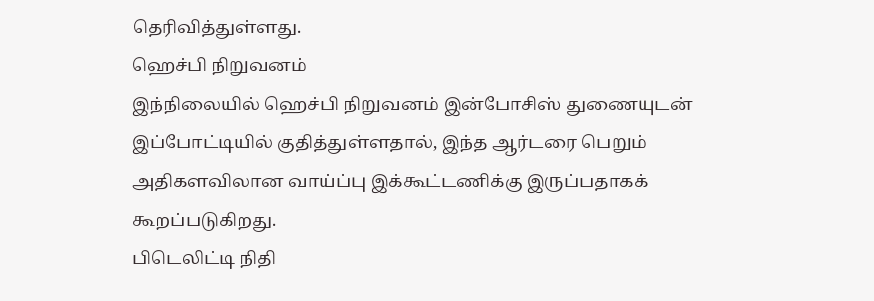தெரிவித்துள்ளது.
ஹெச்பி நிறுவனம்
இந்நிலையில் ஹெச்பி நிறுவனம் இன்போசிஸ் துணையுடன் இப்போட்டியில் குதித்துள்ளதால், இந்த ஆர்டரை பெறும் அதிகளவிலான வாய்ப்பு இக்கூட்டணிக்கு இருப்பதாகக் கூறப்படுகிறது.
பிடெலிட்டி நிதி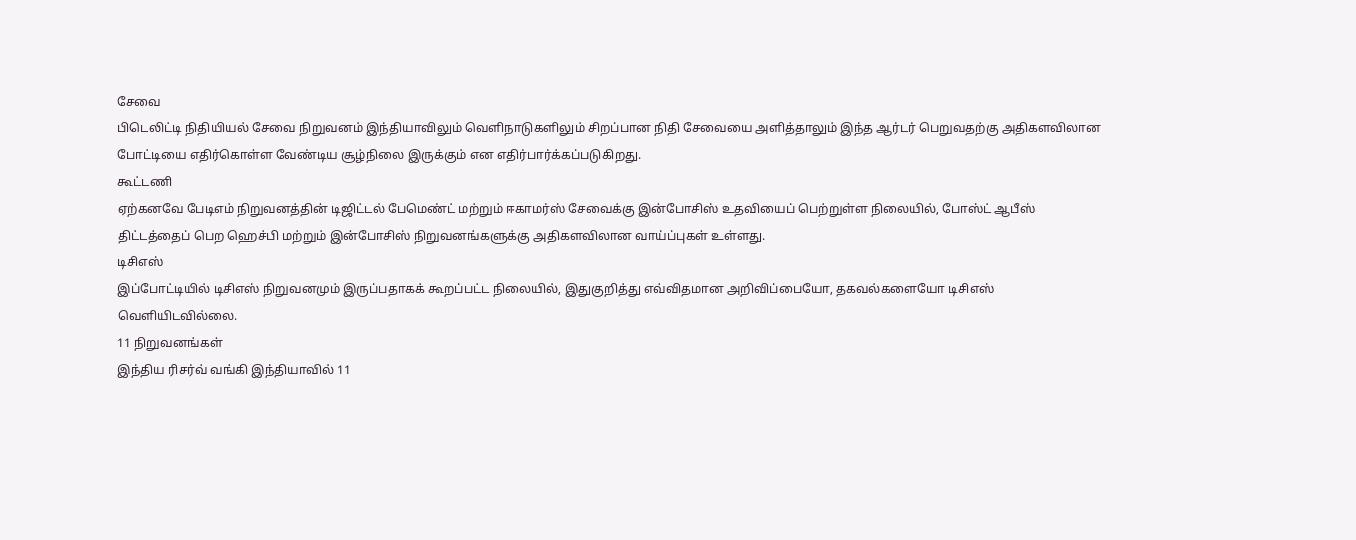சேவை
பிடெலிட்டி நிதியியல் சேவை நிறுவனம் இந்தியாவிலும் வெளிநாடுகளிலும் சிறப்பான நிதி சேவையை அளித்தாலும் இந்த ஆர்டர் பெறுவதற்கு அதிகளவிலான போட்டியை எதிர்கொள்ள வேண்டிய சூழ்நிலை இருக்கும் என எதிர்பார்க்கப்படுகிறது.
கூட்டணி
ஏற்கனவே பேடிஎம் நிறுவனத்தின் டிஜிட்டல் பேமெண்ட் மற்றும் ஈகாமர்ஸ் சேவைக்கு இன்போசிஸ் உதவியைப் பெற்றுள்ள நிலையில், போஸ்ட் ஆபீஸ் திட்டத்தைப் பெற ஹெச்பி மற்றும் இன்போசிஸ் நிறுவனங்களுக்கு அதிகளவிலான வாய்ப்புகள் உள்ளது.
டிசிஎஸ்
இப்போட்டியில் டிசிஎஸ் நிறுவனமும் இருப்பதாகக் கூறப்பட்ட நிலையில், இதுகுறித்து எவ்விதமான அறிவிப்பையோ, தகவல்களையோ டிசிஎஸ் வெளியிடவில்லை.
11 நிறுவனங்கள்
இந்திய ரிசர்வ் வங்கி இந்தியாவில் 11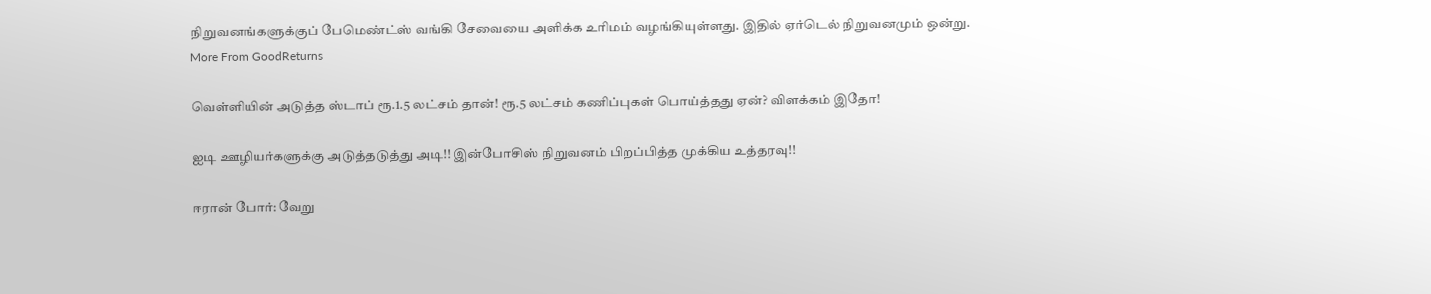நிறுவனங்களுக்குப் பேமெண்ட்ஸ் வங்கி சேவையை அளிக்க உரிமம் வழங்கியுள்ளது. இதில் ஏர்டெல் நிறுவனமும் ஒன்று.
More From GoodReturns

வெள்ளியின் அடுத்த ஸ்டாப் ரூ.1.5 லட்சம் தான்! ரூ.5 லட்சம் கணிப்புகள் பொய்த்தது ஏன்? விளக்கம் இதோ!

ஐடி ஊழியர்களுக்கு அடுத்தடுத்து அடி!! இன்போசிஸ் நிறுவனம் பிறப்பித்த முக்கிய உத்தரவு!!

ஈரான் போர்: வேறு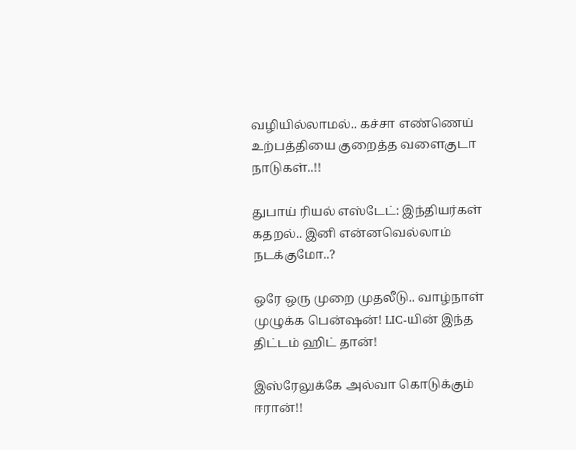வழியில்லாமல்.. கச்சா எண்ணெய் உற்பத்தியை குறைத்த வளைகுடா நாடுகள்..!!

துபாய் ரியல் எஸ்டேட்: இந்தியர்கள் கதறல்.. இனி என்னவெல்லாம் நடக்குமோ..?

ஒரே ஒரு முறை முதலீடு.. வாழ்நாள் முழுக்க பென்ஷன்! LIC-யின் இந்த திட்டம் ஹிட் தான்!

இஸ்ரேலுக்கே அல்வா கொடுக்கும் ஈரான்!!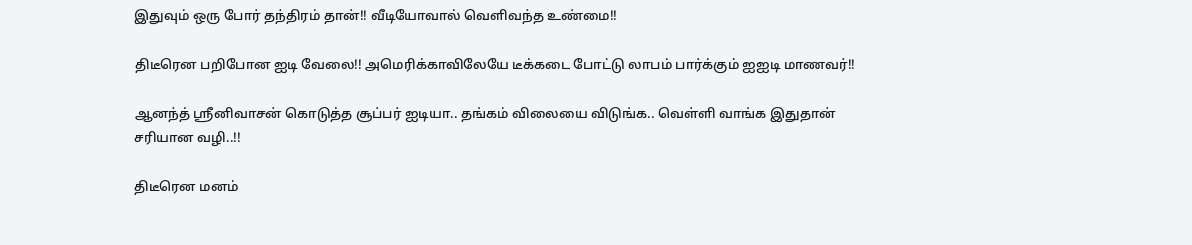இதுவும் ஒரு போர் தந்திரம் தான்!! வீடியோவால் வெளிவந்த உண்மை!!

திடீரென பறிபோன ஐடி வேலை!! அமெரிக்காவிலேயே டீக்கடை போட்டு லாபம் பார்க்கும் ஐஐடி மாணவர்!!

ஆனந்த் ஸ்ரீனிவாசன் கொடுத்த சூப்பர் ஐடியா.. தங்கம் விலையை விடுங்க.. வெள்ளி வாங்க இதுதான் சரியான வழி..!!

திடீரென மனம்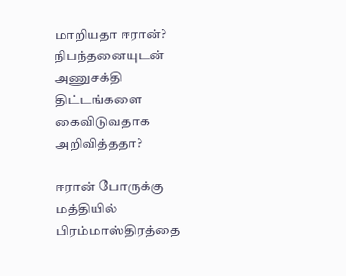மாறியதா ஈரான்? நிபந்தனையுடன் அணுசக்தி திட்டங்களை கைவிடுவதாக அறிவித்ததா?

ஈரான் போருக்கு மத்தியில் பிரம்மாஸ்திரத்தை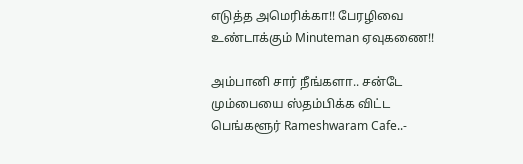எடுத்த அமெரிக்கா!! பேரழிவை உண்டாக்கும் Minuteman ஏவுகணை!!

அம்பானி சார் நீங்களா.. சன்டே மும்பையை ஸ்தம்பிக்க விட்ட பெங்களூர் Rameshwaram Cafe..-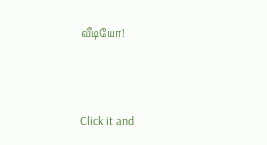வீடியோ!



Click it and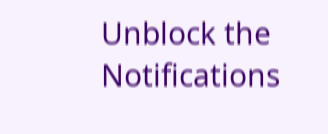Unblock the Notifications